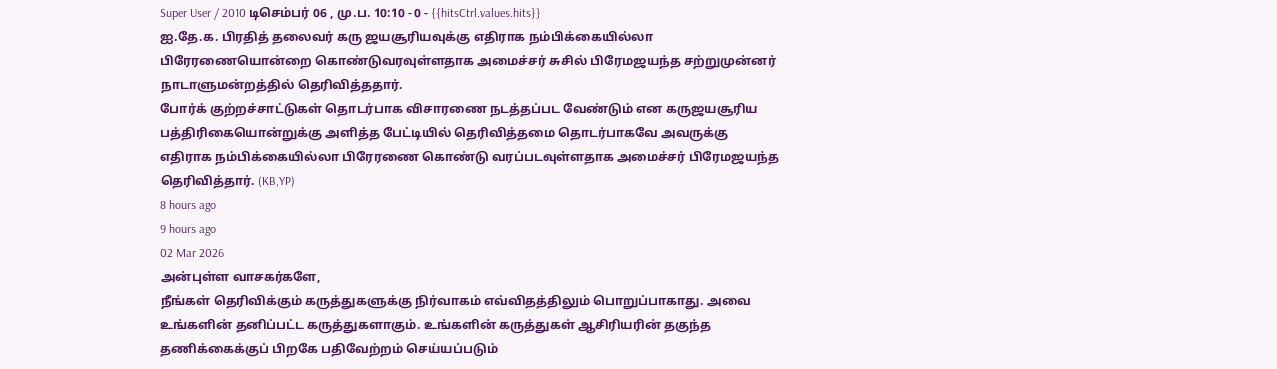Super User / 2010 டிசெம்பர் 06 , மு.ப. 10:10 - 0 - {{hitsCtrl.values.hits}}
ஐ.தே.க. பிரதித் தலைவர் கரு ஜயசூரியவுக்கு எதிராக நம்பிக்கையில்லா பிரேரணையொன்றை கொண்டுவரவுள்ளதாக அமைச்சர் சுசில் பிரேமஜயந்த சற்றுமுன்னர் நாடாளுமன்றத்தில் தெரிவித்ததார்.
போர்க் குற்றச்சாட்டுகள் தொடர்பாக விசாரணை நடத்தப்பட வேண்டும் என கருஜயசூரிய பத்திரிகையொன்றுக்கு அளித்த பேட்டியில் தெரிவித்தமை தொடர்பாகவே அவருக்கு எதிராக நம்பிக்கையில்லா பிரேரணை கொண்டு வரப்படவுள்ளதாக அமைச்சர் பிரேமஜயந்த தெரிவித்தார். (KB,YP)
8 hours ago
9 hours ago
02 Mar 2026
அன்புள்ள வாசகர்களே,
நீங்கள் தெரிவிக்கும் கருத்துகளுக்கு நிர்வாகம் எவ்விதத்திலும் பொறுப்பாகாது. அவை உங்களின் தனிப்பட்ட கருத்துகளாகும். உங்களின் கருத்துகள் ஆசிரியரின் தகுந்த தணிக்கைக்குப் பிறகே பதிவேற்றம் செய்யப்படும்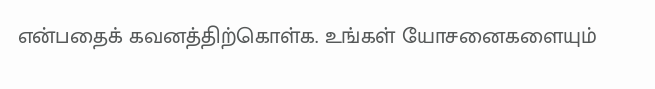என்பதைக் கவனத்திற்கொள்க. உங்கள் யோசனைகளையும்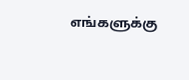எங்களுக்கு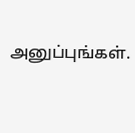அனுப்புங்கள்.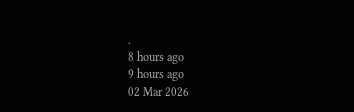.
8 hours ago
9 hours ago
02 Mar 2026